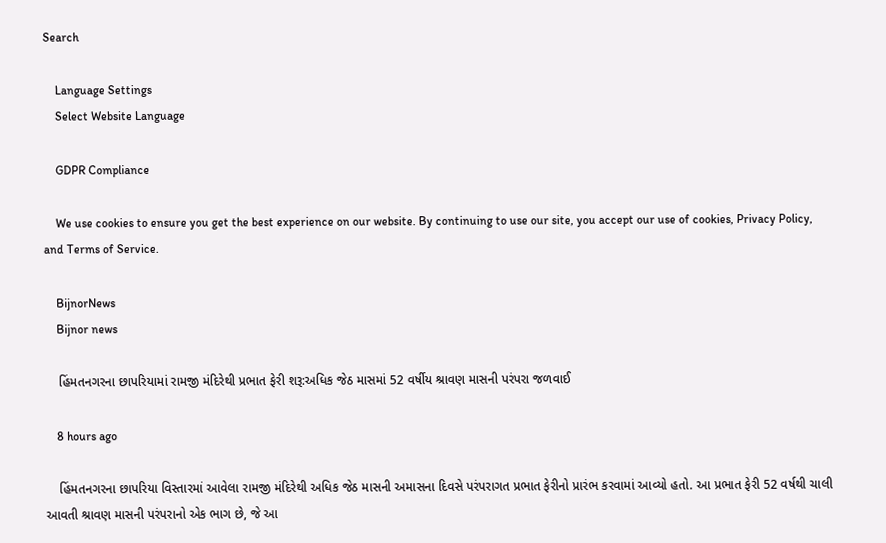Search

    Language Settings
    Select Website Language

    GDPR Compliance

    We use cookies to ensure you get the best experience on our website. By continuing to use our site, you accept our use of cookies, Privacy Policy, and Terms of Service.

    BijnorNews
    Bijnor news

    હિંમતનગરના છાપરિયામાં રામજી મંદિરેથી પ્રભાત ફેરી શરૂ:અધિક જેઠ માસમાં 52 વર્ષીય શ્રાવણ માસની પરંપરા જળવાઈ

    8 hours ago

    હિંમતનગરના છાપરિયા વિસ્તારમાં આવેલા રામજી મંદિરેથી અધિક જેઠ માસની અમાસના દિવસે પરંપરાગત પ્રભાત ફેરીનો પ્રારંભ કરવામાં આવ્યો હતો. આ પ્રભાત ફેરી 52 વર્ષથી ચાલી આવતી શ્રાવણ માસની પરંપરાનો એક ભાગ છે, જે આ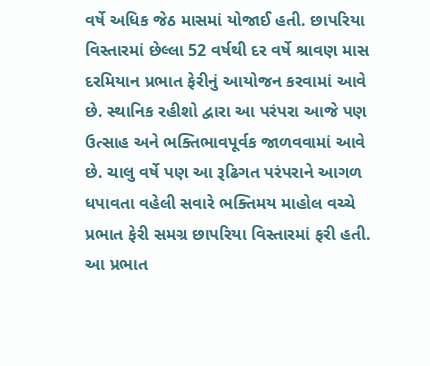વર્ષે અધિક જેઠ માસમાં યોજાઈ હતી. છાપરિયા વિસ્તારમાં છેલ્લા 52 વર્ષથી દર વર્ષે શ્રાવણ માસ દરમિયાન પ્રભાત ફેરીનું આયોજન કરવામાં આવે છે. સ્થાનિક રહીશો દ્વારા આ પરંપરા આજે પણ ઉત્સાહ અને ભક્તિભાવપૂર્વક જાળવવામાં આવે છે. ચાલુ વર્ષે પણ આ રૂઢિગત પરંપરાને આગળ ધપાવતા વહેલી સવારે ભક્તિમય માહોલ વચ્ચે પ્રભાત ફેરી સમગ્ર છાપરિયા વિસ્તારમાં ફરી હતી. આ પ્રભાત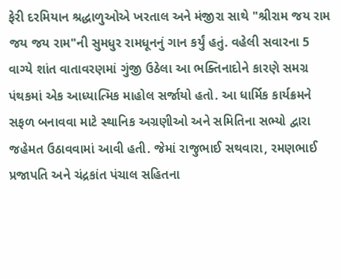ફેરી દરમિયાન શ્રદ્ધાળુઓએ ખરતાલ અને મંજીરા સાથે "શ્રીરામ જય રામ જય જય રામ"ની સુમધુર રામધૂનનું ગાન કર્યું હતું. વહેલી સવારના 5 વાગ્યે શાંત વાતાવરણમાં ગુંજી ઉઠેલા આ ભક્તિનાદોને કારણે સમગ્ર પંથકમાં એક આધ્યાત્મિક માહોલ સર્જાયો હતો. આ ધાર્મિક કાર્યક્રમને સફળ બનાવવા માટે સ્થાનિક અગ્રણીઓ અને સમિતિના સભ્યો દ્વારા જહેમત ઉઠાવવામાં આવી હતી. જેમાં રાજુભાઈ સથવારા, રમણભાઈ પ્રજાપતિ અને ચંદ્રકાંત પંચાલ સહિતના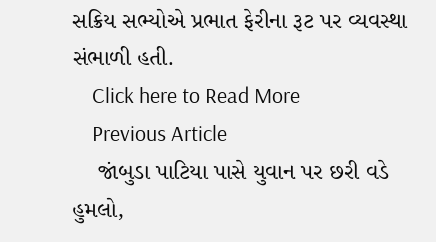સક્રિય સભ્યોએ પ્રભાત ફેરીના રૂટ પર વ્યવસ્થા સંભાળી હતી.
    Click here to Read More
    Previous Article
    જાંબુડા પાટિયા પાસે યુવાન પર છરી વડે હુમલો,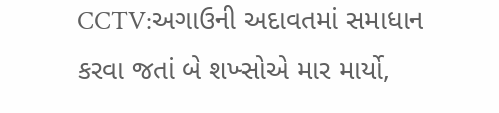CCTV:અગાઉની અદાવતમાં સમાધાન કરવા જતાં બે શખ્સોએ માર માર્યો,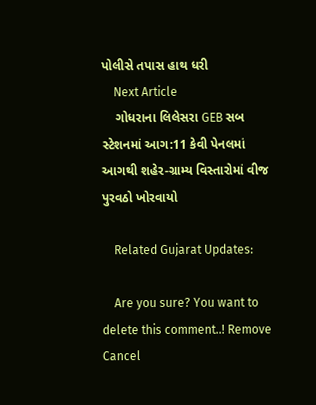પોલીસે તપાસ હાથ ધરી
    Next Article
    ગોધરાના લિલેસરા GEB સબ સ્ટેશનમાં આગ:11 કેવી પેનલમાં આગથી શહેર-ગ્રામ્ય વિસ્તારોમાં વીજ પુરવઠો ખોરવાયો

    Related Gujarat Updates:

    Are you sure? You want to delete this comment..! Remove Cancel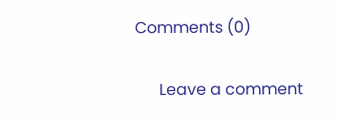Comments (0)

      Leave a comment